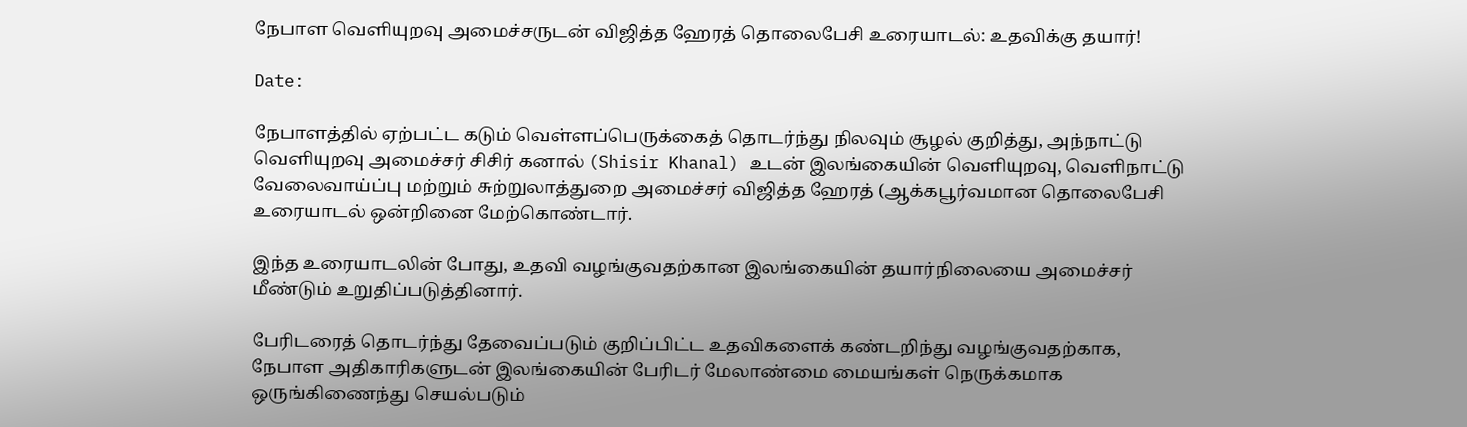நேபாள வெளியுறவு அமைச்சருடன் விஜித்த ஹேரத் தொலைபேசி உரையாடல்: உதவிக்கு தயார்!

Date:

நேபாளத்தில் ஏற்பட்ட கடும் வெள்ளப்பெருக்கைத் தொடர்ந்து நிலவும் சூழல் குறித்து, அந்நாட்டு வெளியுறவு அமைச்சர் சிசிர் கனால் (Shisir Khanal) உடன் இலங்கையின் வெளியுறவு, வெளிநாட்டு வேலைவாய்ப்பு மற்றும் சுற்றுலாத்துறை அமைச்சர் விஜித்த ஹேரத் (ஆக்கபூர்வமான தொலைபேசி உரையாடல் ஒன்றினை மேற்கொண்டார்.

இந்த உரையாடலின் போது, உதவி வழங்குவதற்கான இலங்கையின் தயார்நிலையை அமைச்சர் மீண்டும் உறுதிப்படுத்தினார்.

பேரிடரைத் தொடர்ந்து தேவைப்படும் குறிப்பிட்ட உதவிகளைக் கண்டறிந்து வழங்குவதற்காக, நேபாள அதிகாரிகளுடன் இலங்கையின் பேரிடர் மேலாண்மை மையங்கள் நெருக்கமாக ஒருங்கிணைந்து செயல்படும்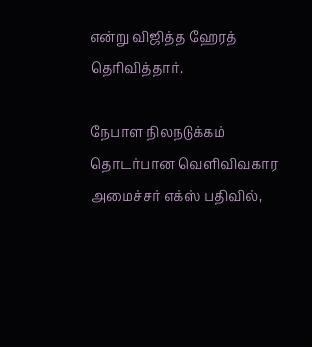என்று விஜித்த ஹேரத் தெரிவித்தார்.

நேபாள நிலநடுக்கம் தொடர்பான வெளிவிவகார அமைச்சர் எக்ஸ் பதிவில்,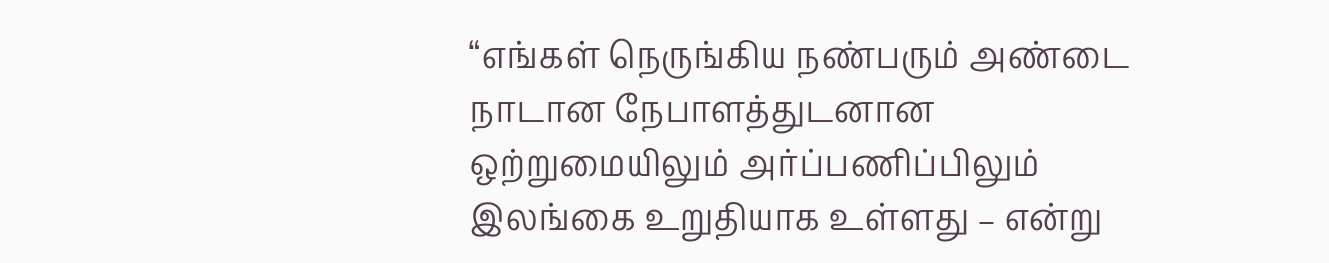“எங்கள் நெருங்கிய நண்பரும் அண்டை நாடான நேபாளத்துடனான ஒற்றுமையிலும் அர்ப்பணிப்பிலும் இலங்கை உறுதியாக உள்ளது – என்று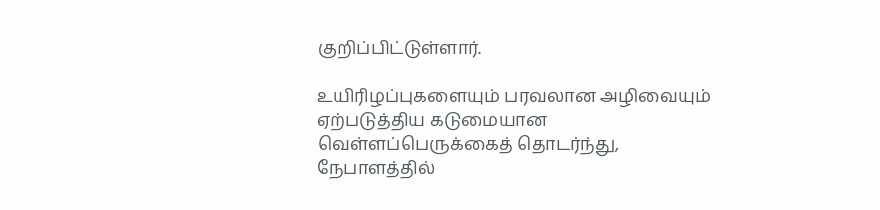குறிப்பிட்டுள்ளார்.

உயிரிழப்புகளையும் பரவலான அழிவையும் ஏற்படுத்திய கடுமையான வெள்ளப்பெருக்கைத் தொடர்ந்து, நேபாளத்தில்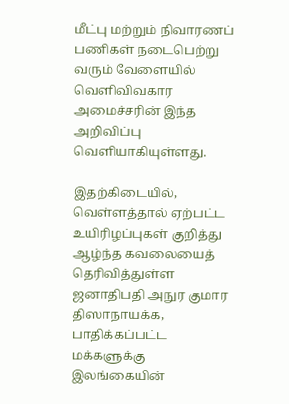மீட்பு மற்றும் நிவாரணப் பணிகள் நடைபெற்று வரும் வேளையில் வெளிவிவகார அமைச்சரின் இந்த அறிவிப்பு வெளியாகியுள்ளது.

இதற்கிடையில், வெள்ளத்தால் ஏற்பட்ட உயிரிழப்புகள் குறித்து ஆழ்ந்த கவலையைத் தெரிவித்துள்ள ஜனாதிபதி அநுர குமார திஸாநாயக்க, பாதிக்கப்பட்ட மக்களுக்கு இலங்கையின்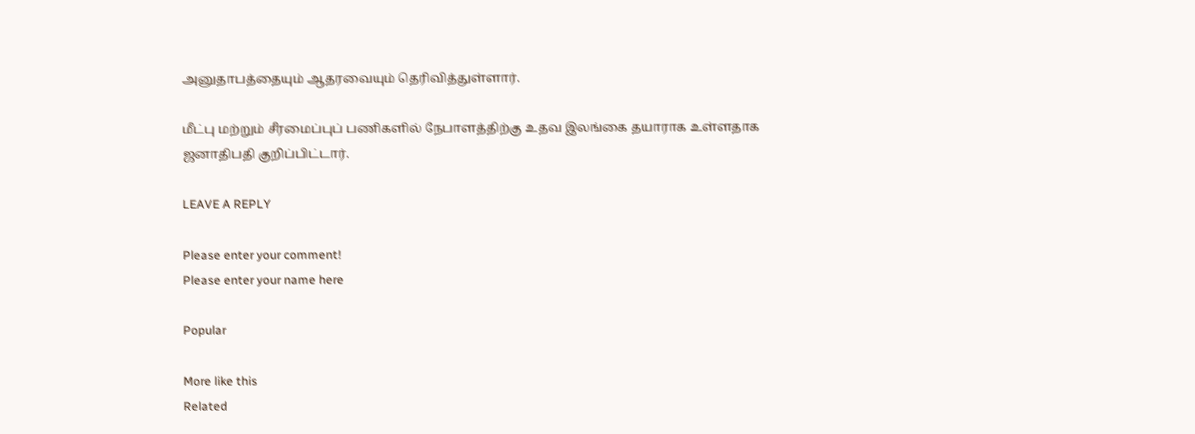அனுதாபத்தையும் ஆதரவையும் தெரிவித்துள்ளார்.

மீட்பு மற்றும் சீரமைப்புப் பணிகளில் நேபாளத்திற்கு உதவ இலங்கை தயாராக உள்ளதாக ஜனாதிபதி குறிப்பிட்டார்.

LEAVE A REPLY

Please enter your comment!
Please enter your name here

Popular

More like this
Related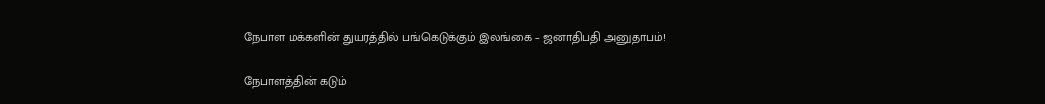நேபாள மக்களின் துயரத்தில் பங்கெடுக்கும் இலங்கை – ஜனாதிபதி அனுதாபம்!

நேபாளத்தின் கடும்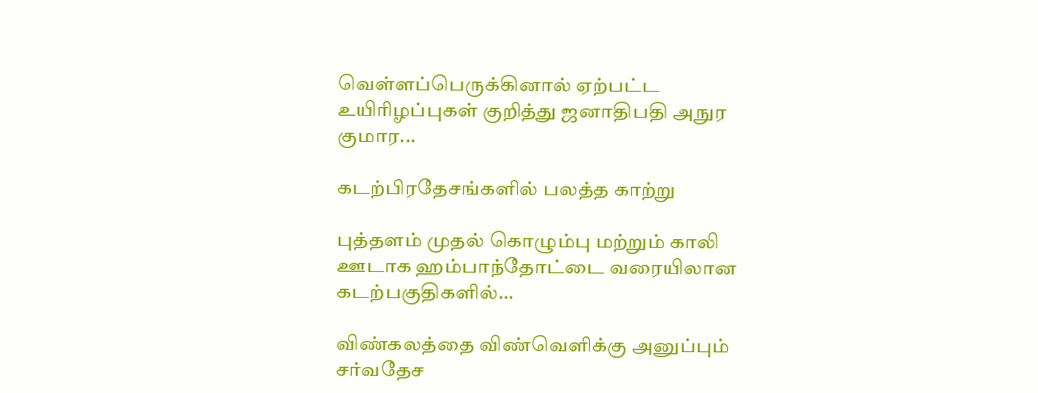வெள்ளப்பெருக்கினால் ஏற்பட்ட உயிரிழப்புகள் குறித்து ஜனாதிபதி அநுர குமார...

கடற்பிரதேசங்களில் பலத்த காற்று

புத்தளம் முதல் கொழும்பு மற்றும் காலி ஊடாக ஹம்பாந்தோட்டை வரையிலான கடற்பகுதிகளில்...

விண்கலத்தை விண்வெளிக்கு அனுப்பும் சர்வதேச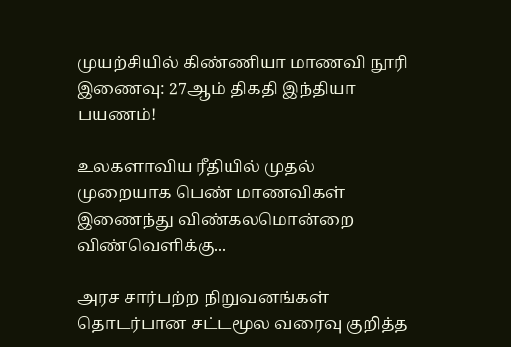முயற்சியில் கிண்ணியா மாணவி நூரி இணைவு: 27ஆம் திகதி இந்தியா பயணம்!

உலகளாவிய ரீதியில் முதல் முறையாக பெண் மாணவிகள் இணைந்து விண்கலமொன்றை விண்வெளிக்கு...

அரச சார்பற்ற நிறுவனங்கள் தொடர்பான சட்டமூல வரைவு குறித்த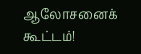ஆலோசனைக் கூட்டம்!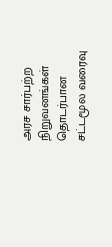அரச சார்பற்ற நிறுவனங்கள் தொடர்பான சட்டமூல வரைவு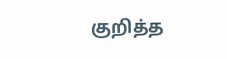குறித்த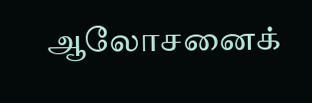ஆலோசனைக்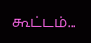கூட்டம்...